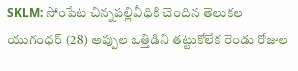SKLM: సోంపేట చిన్నపల్లివీధికి చెందిన తెలుకల యుగంధర్ (28) అప్పుల ఒత్తిడిని తట్టుకోలేక రెండు రోజుల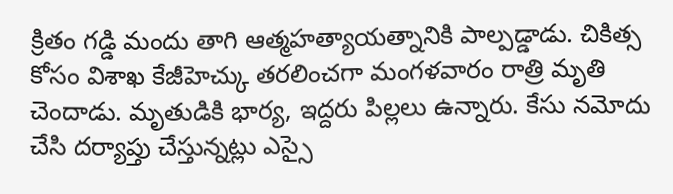క్రితం గడ్డి మందు తాగి ఆత్మహత్యాయత్నానికి పాల్పడ్డాడు. చికిత్స కోసం విశాఖ కేజీహెచ్కు తరలించగా మంగళవారం రాత్రి మృతి చెందాడు. మృతుడికి భార్య, ఇద్దరు పిల్లలు ఉన్నారు. కేసు నమోదు చేసి దర్యాప్తు చేస్తున్నట్లు ఎస్సై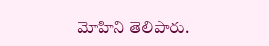మోహిని తెలిపారు.